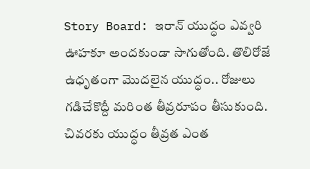Story Board: ఇరాన్ యుద్ధం ఎవ్వరి ఊహకూ అందకుండా సాగుతోంది. తొలిరోజే ఉధృతంగా మొదలైన యుద్ధం.. రోజులు గడిచేకొద్దీ మరింత తీవ్రరూపం తీసుకుంది. చివరకు యుద్ధం తీవ్రత ఎంత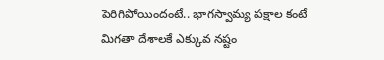పెరిగిపోయిందంటే.. భాగస్వామ్య పక్షాల కంటే మిగతా దేశాలకే ఎక్కువ నష్టం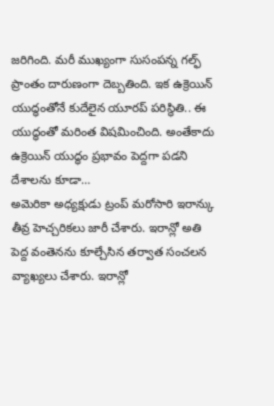జరిగింది. మరీ ముఖ్యంగా సుసంపన్న గల్ఫ్ ప్రాంతం దారుణంగా దెబ్బతింది. ఇక ఉక్రెయిన్ యుద్ధంతోనే కుదేలైన యూరప్ పరిస్థితి.. ఈ యుద్ధంతో మరింత విషమించింది. అంతేకాదు ఉక్రెయిన్ యుద్ధం ప్రభావం పెద్దగా పడని దేశాలను కూడా…
అమెరికా అధ్యక్షుడు ట్రంప్ మరోసారి ఇరాన్కు తీవ్ర హెచ్చరికలు జారీ చేశారు. ఇరాన్లో అతి పెద్ద వంతెనను కూల్చేసిన తర్వాత సంచలన వ్యాఖ్యలు చేశారు. ఇరాన్లో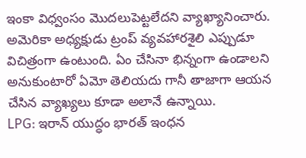ఇంకా విధ్వంసం మొదలుపెట్టలేదని వ్యాఖ్యానించారు.
అమెరికా అధ్యక్షుడు ట్రంప్ వ్యవహారశైలి ఎప్పుడూ విచిత్రంగా ఉంటుంది. ఏం చేసినా భిన్నంగా ఉండాలని అనుకుంటారో ఏమో తెలియదు గానీ తాజాగా ఆయన చేసిన వ్యాఖ్యలు కూడా అలానే ఉన్నాయి.
LPG: ఇరాన్ యుద్ధం భారత్ ఇంధన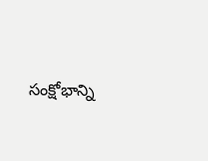సంక్షోభాన్ని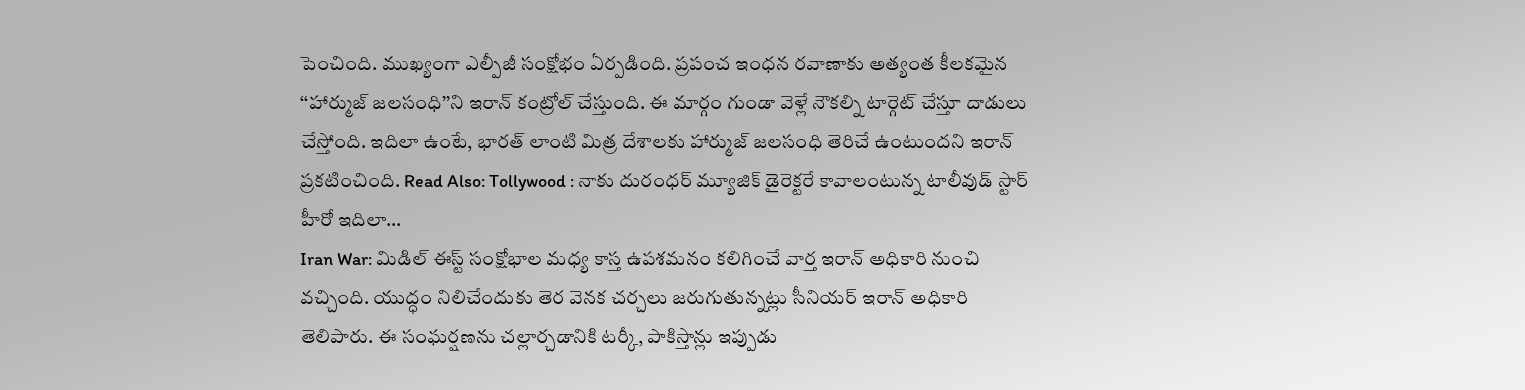పెంచింది. ముఖ్యంగా ఎల్పీజీ సంక్షోభం ఏర్పడింది. ప్రపంచ ఇంధన రవాణాకు అత్యంత కీలకమైన ‘‘హార్ముజ్ జలసంధి’’ని ఇరాన్ కంట్రోల్ చేస్తుంది. ఈ మార్గం గుండా వెళ్లే నౌకల్ని టార్గెట్ చేస్తూ దాడులు చేస్తోంది. ఇదిలా ఉంటే, భారత్ లాంటి మిత్ర దేశాలకు హార్ముజ్ జలసంధి తెరిచే ఉంటుందని ఇరాన్ ప్రకటించింది. Read Also: Tollywood : నాకు దురంధర్ మ్యూజిక్ డైరెక్టరే కావాలంటున్న టాలీవుడ్ స్టార్ హీరో ఇదిలా…
Iran War: మిడిల్ ఈస్ట్ సంక్షోభాల మధ్య కాస్త ఉపశమనం కలిగించే వార్త ఇరాన్ అధికారి నుంచి వచ్చింది. యుద్ధం నిలిచేందుకు తెర వెనక చర్చలు జరుగుతున్నట్లు సీనియర్ ఇరాన్ అధికారి తెలిపారు. ఈ సంఘర్షణను చల్లార్చడానికి టర్కీ, పాకిస్తాన్లు ఇప్పుడు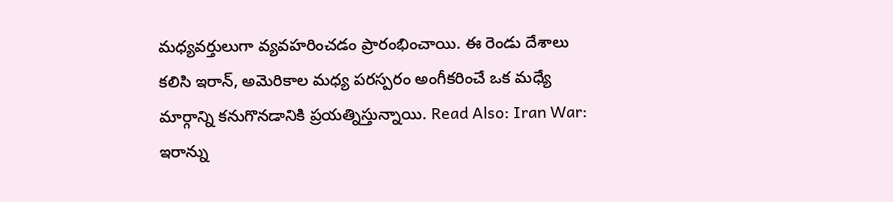మధ్యవర్తులుగా వ్యవహరించడం ప్రారంభించాయి. ఈ రెండు దేశాలు కలిసి ఇరాన్, అమెరికాల మధ్య పరస్పరం అంగీకరించే ఒక మధ్యే మార్గాన్ని కనుగొనడానికి ప్రయత్నిస్తున్నాయి. Read Also: Iran War: ఇరాన్ను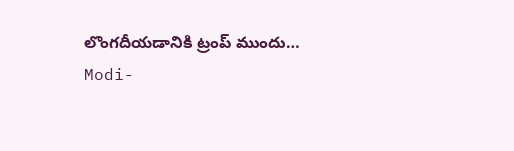లొంగదీయడానికి ట్రంప్ ముందు…
Modi-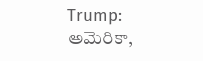Trump: అమెరికా,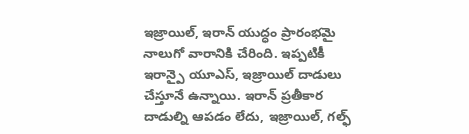ఇజ్రాయిల్, ఇరాన్ యుద్ధం ప్రారంభమై నాలుగో వారానికి చేరింది. ఇప్పటికీ ఇరాన్పై యూఎస్, ఇజ్రాయిల్ దాడులు చేస్తూనే ఉన్నాయి. ఇరాన్ ప్రతీకార దాడుల్ని ఆపడం లేదు, ఇజ్రాయిల్, గల్ఫ్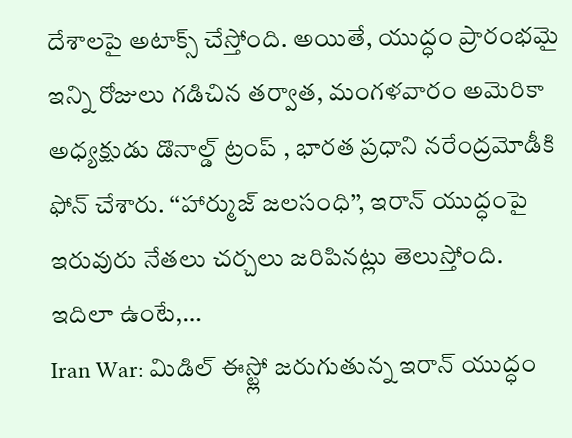దేశాలపై అటాక్స్ చేస్తోంది. అయితే, యుద్ధం ప్రారంభమై ఇన్ని రోజులు గడిచిన తర్వాత, మంగళవారం అమెరికా అధ్యక్షుడు డొనాల్డ్ ట్రంప్ , భారత ప్రధాని నరేంద్రమోడీకి ఫోన్ చేశారు. ‘‘హార్ముజ్ జలసంధి’’, ఇరాన్ యుద్ధంపై ఇరువురు నేతలు చర్చలు జరిపినట్లు తెలుస్తోంది. ఇదిలా ఉంటే,…
Iran War: మిడిల్ ఈస్ట్లో జరుగుతున్న ఇరాన్ యుద్ధం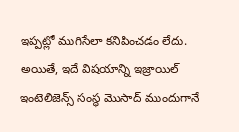ఇప్పట్లో ముగిసేలా కనిపించడం లేదు. అయితే, ఇదే విషయాన్ని ఇజ్రాయిల్ ఇంటెలిజెన్స్ సంస్థ మొసాద్ ముందుగానే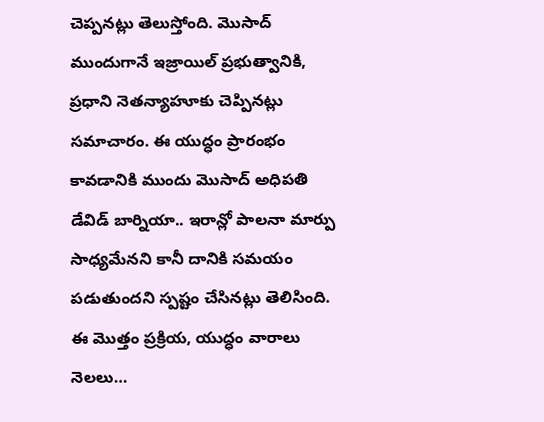చెప్పనట్లు తెలుస్తోంది. మొసాద్ ముందుగానే ఇజ్రాయిల్ ప్రభుత్వానికి, ప్రధాని నెతన్యాహూకు చెప్పినట్లు సమాచారం. ఈ యుద్ధం ప్రారంభం కావడానికి ముందు మొసాద్ అధిపతి డేవిడ్ బార్నియా.. ఇరాన్లో పాలనా మార్పు సాధ్యమేనని కానీ దానికి సమయం పడుతుందని స్పష్టం చేసినట్లు తెలిసింది. ఈ మొత్తం ప్రక్రియ, యుద్ధం వారాలు నెలలు…